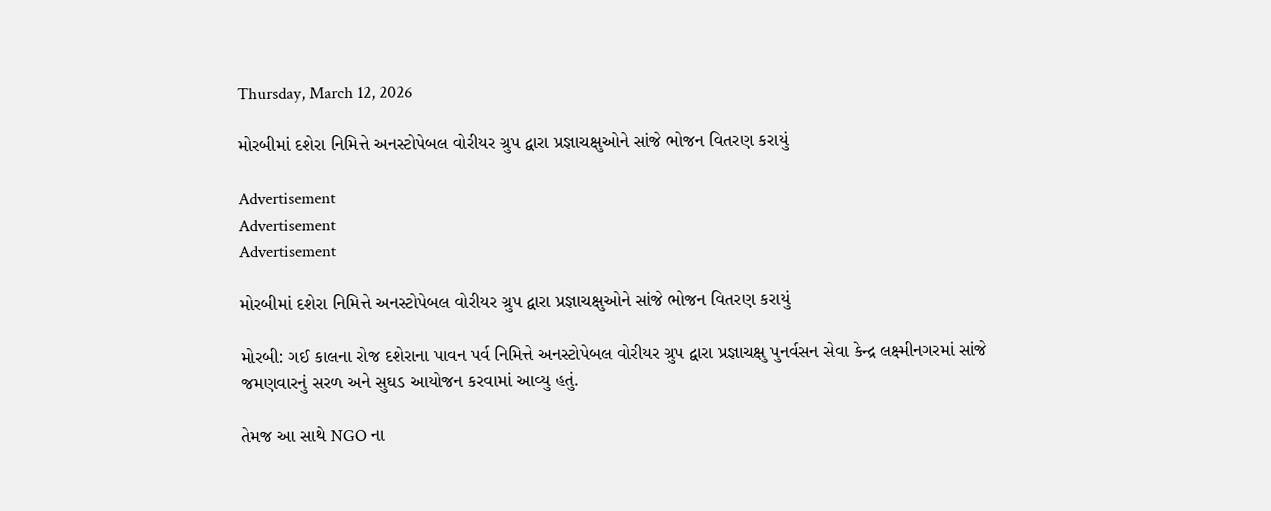Thursday, March 12, 2026

મોરબીમાં દશેરા નિમિત્તે અનસ્ટોપેબલ વોરીયર ગ્રુપ દ્વારા પ્રજ્ઞાચક્ષુઓને સાંજે ભોજન વિતરણ કરાયું

Advertisement
Advertisement
Advertisement

મોરબીમાં દશેરા નિમિત્તે અનસ્ટોપેબલ વોરીયર ગ્રુપ દ્વારા પ્રજ્ઞાચક્ષુઓને સાંજે ભોજન વિતરણ કરાયું

મોરબી: ગઈ કાલના રોજ દશેરાના પાવન પર્વ નિમિત્તે અનસ્ટોપેબલ વોરીયર ગ્રુપ દ્વારા પ્રજ્ઞાચક્ષુ પુનર્વસન સેવા કેન્દ્ર લક્ષ્મીનગરમાં સાંજે જમણવારનું સરળ અને સુઘડ આયોજન કરવામાં આવ્યુ હતું.

તેમજ આ સાથે NGO ના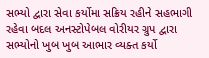સભ્યો દ્વારા સેવા કર્યોમા સક્રિય રહીને સહભાગી રહેવા બદલ અનસ્ટોપેબલ વોરીયર ગ્રુપ દ્વારા સભ્યોનો ખુબ ખુબ આભાર વ્યક્ત કર્યો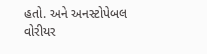હતો. અને અનસ્ટોપેબલ વોરીયર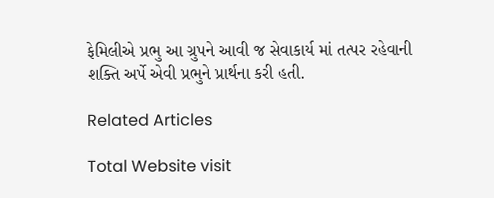ફેમિલીએ પ્રભુ આ ગ્રુપને આવી જ સેવાકાર્ય માં તત્પર રહેવાની શક્તિ અર્પે એવી પ્રભુને પ્રાર્થના કરી હતી.

Related Articles

Total Website visit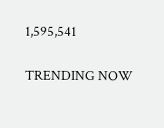1,595,541

TRENDING NOW